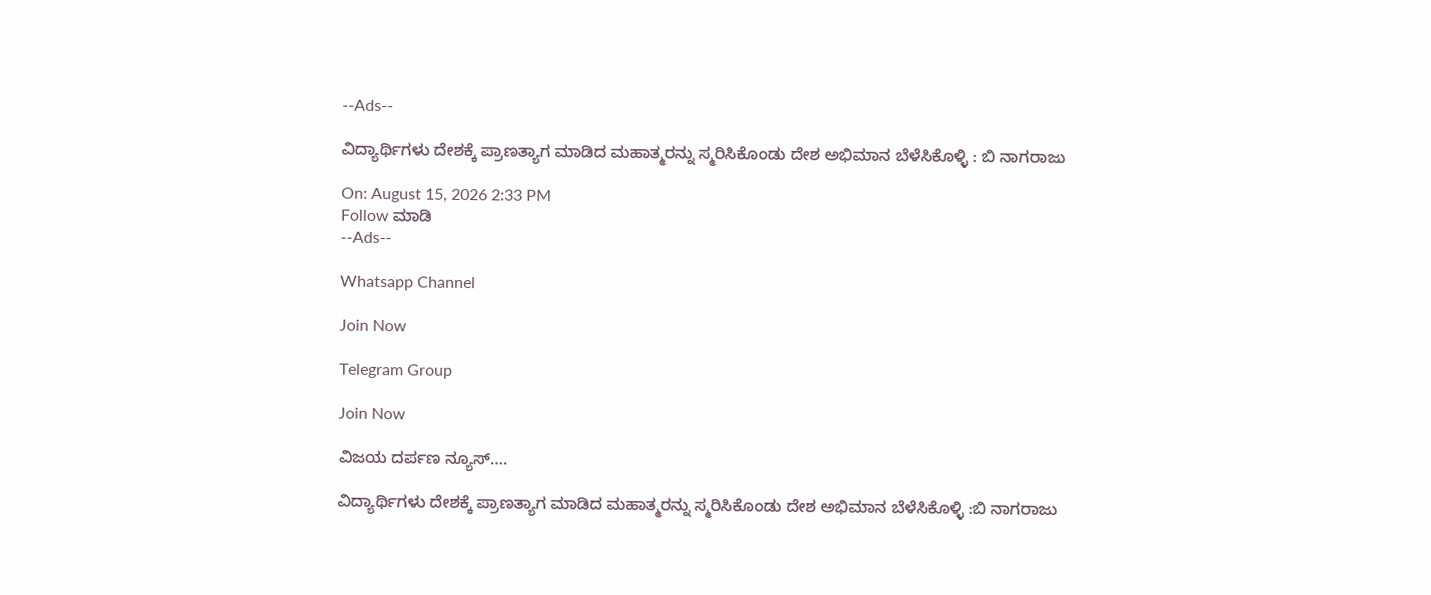--Ads--

ವಿದ್ಯಾರ್ಥಿಗಳು ದೇಶಕ್ಕೆ ಪ್ರಾಣತ್ಯಾಗ ಮಾಡಿದ ಮಹಾತ್ಮರನ್ನು ಸ್ಮರಿಸಿಕೊಂಡು ದೇಶ ಅಭಿಮಾನ ಬೆಳೆಸಿಕೊಳ್ಳಿ : ಬಿ ನಾಗರಾಜು

On: August 15, 2026 2:33 PM
Follow ಮಾಡಿ
--Ads--

Whatsapp Channel

Join Now

Telegram Group

Join Now

ವಿಜಯ ದರ್ಪಣ ನ್ಯೂಸ್….

ವಿದ್ಯಾರ್ಥಿಗಳು ದೇಶಕ್ಕೆ ಪ್ರಾಣತ್ಯಾಗ ಮಾಡಿದ ಮಹಾತ್ಮರನ್ನು ಸ್ಮರಿಸಿಕೊಂಡು ದೇಶ ಅಭಿಮಾನ ಬೆಳೆಸಿಕೊಳ್ಳಿ :ಬಿ ನಾಗರಾಜು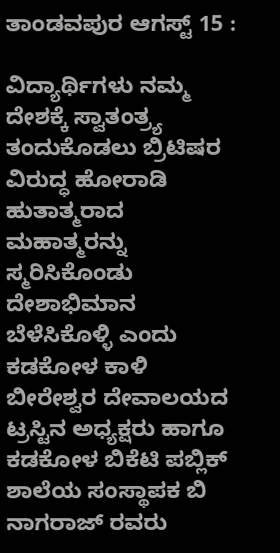ತಾಂಡವಪುರ ಆಗಸ್ಟ್ 15 :

ವಿದ್ಯಾರ್ಥಿಗಳು ನಮ್ಮ ದೇಶಕ್ಕೆ ಸ್ವಾತಂತ್ರ್ಯ ತಂದುಕೊಡಲು ಬ್ರಿಟಿಷರ ವಿರುದ್ಧ ಹೋರಾಡಿ ಹುತಾತ್ಮರಾದ ಮಹಾತ್ಮರನ್ನು ಸ್ಮರಿಸಿಕೊಂಡು ದೇಶಾಭಿಮಾನ ಬೆಳೆಸಿಕೊಳ್ಳಿ ಎಂದು ಕಡಕೋಳ ಕಾಳಿ ಬೀರೇಶ್ವರ ದೇವಾಲಯದ ಟ್ರಸ್ಟಿನ ಅಧ್ಯಕ್ಷರು ಹಾಗೂ ಕಡಕೋಳ ಬಿಕೆಟಿ ಪಬ್ಲಿಕ್ ಶಾಲೆಯ ಸಂಸ್ಥಾಪಕ ಬಿ ನಾಗರಾಜ್ ರವರು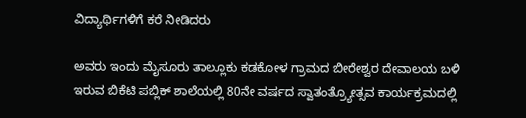ವಿದ್ಯಾರ್ಥಿಗಳಿಗೆ ಕರೆ ನೀಡಿದರು

ಅವರು ಇಂದು ಮೈಸೂರು ತಾಲ್ಲೂಕು ಕಡಕೋಳ ಗ್ರಾಮದ ಬೀರೇಶ್ವರ ದೇವಾಲಯ ಬಳಿ ಇರುವ ಬಿಕೆಟಿ ಪಬ್ಲಿಕ್ ಶಾಲೆಯಲ್ಲಿ 80ನೇ ವರ್ಷದ ಸ್ವಾತಂತ್ರ್ಯೋತ್ಸವ ಕಾರ್ಯಕ್ರಮದಲ್ಲಿ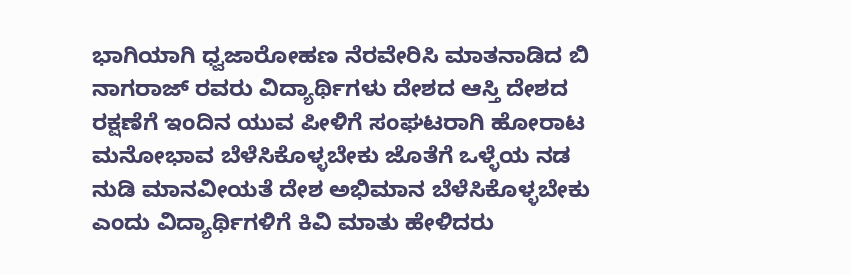ಭಾಗಿಯಾಗಿ ಧ್ವಜಾರೋಹಣ ನೆರವೇರಿಸಿ ಮಾತನಾಡಿದ ಬಿ ನಾಗರಾಜ್ ರವರು ವಿದ್ಯಾರ್ಥಿಗಳು ದೇಶದ ಆಸ್ತಿ ದೇಶದ ರಕ್ಷಣೆಗೆ ಇಂದಿನ ಯುವ ಪೀಳಿಗೆ ಸಂಘಟರಾಗಿ ಹೋರಾಟ ಮನೋಭಾವ ಬೆಳೆಸಿಕೊಳ್ಳಬೇಕು ಜೊತೆಗೆ ಒಳ್ಳೆಯ ನಡ ನುಡಿ ಮಾನವೀಯತೆ ದೇಶ ಅಭಿಮಾನ ಬೆಳೆಸಿಕೊಳ್ಳಬೇಕು ಎಂದು ವಿದ್ಯಾರ್ಥಿಗಳಿಗೆ ಕಿವಿ ಮಾತು ಹೇಳಿದರು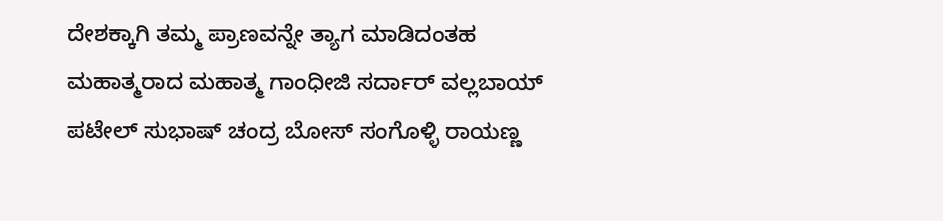ದೇಶಕ್ಕಾಗಿ ತಮ್ಮ ಪ್ರಾಣವನ್ನೇ ತ್ಯಾಗ ಮಾಡಿದಂತಹ ಮಹಾತ್ಮರಾದ ಮಹಾತ್ಮ ಗಾಂಧೀಜಿ ಸರ್ದಾರ್ ವಲ್ಲಬಾಯ್ ಪಟೇಲ್ ಸುಭಾಷ್ ಚಂದ್ರ ಬೋಸ್ ಸಂಗೊಳ್ಳಿ ರಾಯಣ್ಣ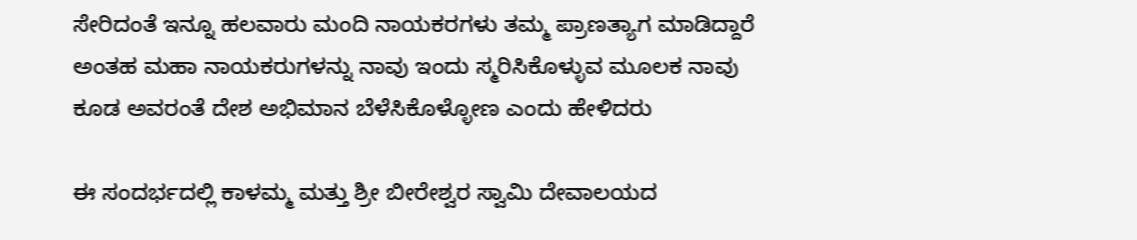ಸೇರಿದಂತೆ ಇನ್ನೂ ಹಲವಾರು ಮಂದಿ ನಾಯಕರಗಳು ತಮ್ಮ ಪ್ರಾಣತ್ಯಾಗ ಮಾಡಿದ್ದಾರೆ ಅಂತಹ ಮಹಾ ನಾಯಕರುಗಳನ್ನು ನಾವು ಇಂದು ಸ್ಮರಿಸಿಕೊಳ್ಳುವ ಮೂಲಕ ನಾವು ಕೂಡ ಅವರಂತೆ ದೇಶ ಅಭಿಮಾನ ಬೆಳೆಸಿಕೊಳ್ಳೋಣ ಎಂದು ಹೇಳಿದರು

ಈ ಸಂದರ್ಭದಲ್ಲಿ ಕಾಳಮ್ಮ ಮತ್ತು ಶ್ರೀ ಬೀರೇಶ್ವರ ಸ್ವಾಮಿ ದೇವಾಲಯದ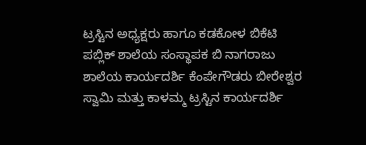ಟ್ರಸ್ಟಿನ ಅಧ್ಯಕ್ಷರು ಹಾಗೂ ಕಡಕೋಳ ಬಿಕೆಟಿ ಪಬ್ಲಿಕ್ ಶಾಲೆಯ ಸಂಸ್ಥಾಪಕ ಬಿ ನಾಗರಾಜು ಶಾಲೆಯ ಕಾರ್ಯದರ್ಶಿ ಕೆಂಪೇಗೌಡರು ಬೀರೇಶ್ವರ ಸ್ವಾಮಿ ಮತ್ತು ಕಾಳಮ್ಮ ಟ್ರಸ್ಟಿನ ಕಾರ್ಯದರ್ಶಿ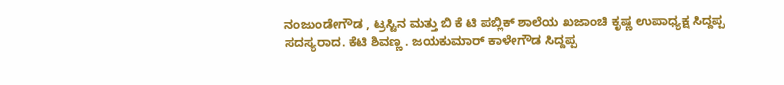ನಂಜುಂಡೇಗೌಡ , ಟ್ರಸ್ಟಿನ ಮತ್ತು ಬಿ ಕೆ ಟಿ ಪಬ್ಲಿಕ್ ಶಾಲೆಯ ಖಜಾಂಚಿ ಕೃಷ್ಣ ಉಪಾಧ್ಯಕ್ಷ ಸಿದ್ದಪ್ಪ ಸದಸ್ಯರಾದ. ಕೆಟಿ ಶಿವಣ್ಣ . ಜಯಕುಮಾರ್ ಕಾಳೇಗೌಡ ಸಿದ್ದಪ್ಪ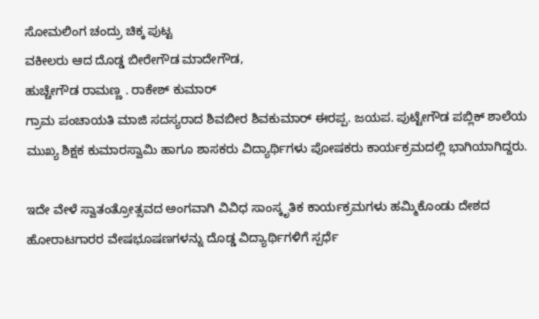ಸೋಮಲಿಂಗ ಚಂದ್ರು ಚಿಕ್ಕ ಪುಟ್ಟ
ವಕೀಲರು ಆದ ದೊಡ್ಡ ಬೀರೇಗೌಡ ಮಾದೇಗೌಡ,
ಹುಚ್ಚೇಗೌಡ ರಾಮಣ್ಣ . ರಾಕೇಶ್ ಕುಮಾರ್
ಗ್ರಾಮ ಪಂಚಾಯತಿ ಮಾಜಿ ಸದಸ್ಯರಾದ ಶಿವಬೀರ ಶಿವಕುಮಾರ್ ಈರಪ್ಪ. ಜಯಪ. ಪುಟ್ಟೇಗೌಡ ಪಬ್ಲಿಕ್ ಶಾಲೆಯ ಮುಖ್ಯ ಶಿಕ್ಷಕ ಕುಮಾರಸ್ವಾಮಿ ಹಾಗೂ ಶಾಸಕರು ವಿದ್ಯಾರ್ಥಿಗಳು ಪೋಷಕರು ಕಾರ್ಯಕ್ರಮದಲ್ಲಿ ಭಾಗಿಯಾಗಿದ್ದರು.

ಇದೇ ವೇಳೆ ಸ್ವಾತಂತ್ರೋತ್ಸವದ ಅಂಗವಾಗಿ ವಿವಿಧ ಸಾಂಸ್ಕೃತಿಕ ಕಾರ್ಯಕ್ರಮಗಳು ಹಮ್ಮಿಕೊಂಡು ದೇಶದ ಹೋರಾಟಗಾರರ ವೇಷಭೂಷಣಗಳನ್ನು ದೊಡ್ಡ ವಿದ್ಯಾರ್ಥಿಗಳಿಗೆ ಸ್ಪರ್ಧೆ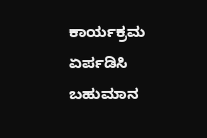ಕಾರ್ಯಕ್ರಮ ಏರ್ಪಡಿಸಿ ಬಹುಮಾನ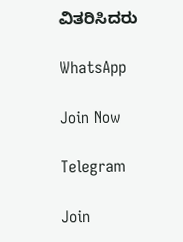ವಿತರಿಸಿದರು

WhatsApp

Join Now

Telegram

Join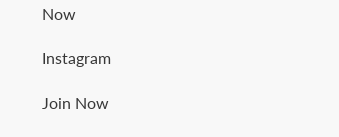Now

Instagram

Join Now